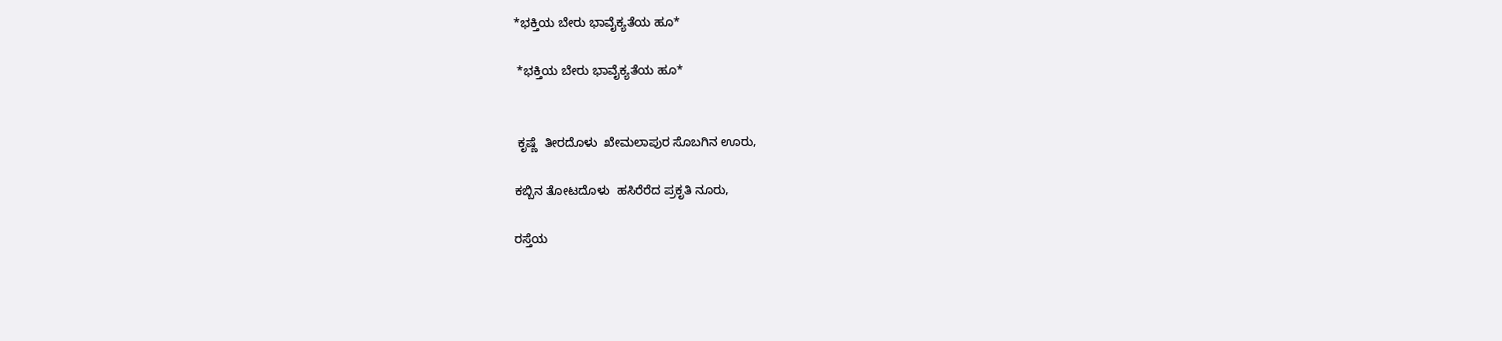*ಭಕ್ತಿಯ ಬೇರು ಭಾವೈಕ್ಯತೆಯ ಹೂ*

 *ಭಕ್ತಿಯ ಬೇರು ಭಾವೈಕ್ಯತೆಯ ಹೂ*


 ಕೃಷ್ಣೆ  ತೀರದೊಳು  ಖೇಮಲಾಪುರ ಸೊಬಗಿನ ಊರು,

ಕಬ್ಬಿನ ತೋಟದೊಳು  ಹಸಿರೆರೆದ ಪ್ರಕೃತಿ ನೂರು,

ರಸ್ತೆಯ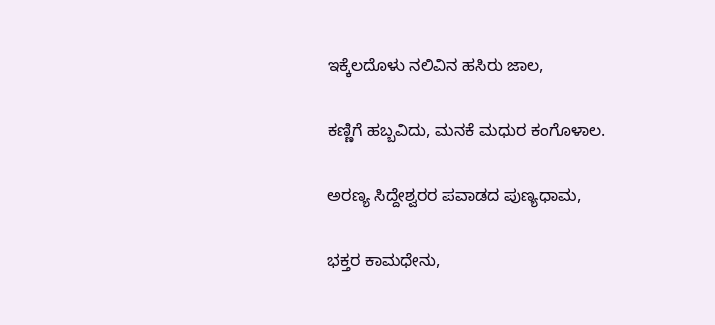ಇಕ್ಕೆಲದೊಳು ನಲಿವಿನ ಹಸಿರು ಜಾಲ,

ಕಣ್ಣಿಗೆ ಹಬ್ಬವಿದು, ಮನಕೆ ಮಧುರ ಕಂಗೊಳಾಲ.

ಅರಣ್ಯ ಸಿದ್ದೇಶ್ವರರ ಪವಾಡದ ಪುಣ್ಯಧಾಮ,

ಭಕ್ತರ ಕಾಮಧೇನು,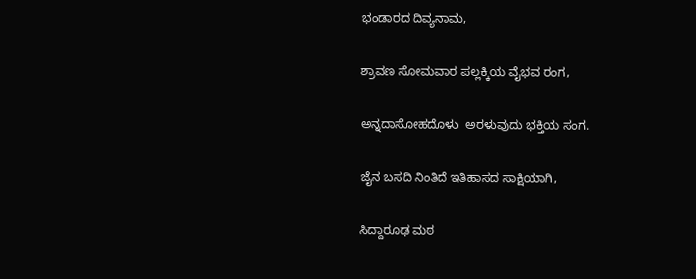ಭಂಡಾರದ ದಿವ್ಯನಾಮ,

ಶ್ರಾವಣ ಸೋಮವಾರ ಪಲ್ಲಕ್ಕಿಯ ವೈಭವ ರಂಗ,

ಅನ್ನದಾಸೋಹದೊಳು  ಅರಳುವುದು ಭಕ್ತಿಯ ಸಂಗ.

ಜೈನ ಬಸದಿ ನಿಂತಿದೆ ಇತಿಹಾಸದ ಸಾಕ್ಷಿಯಾಗಿ,

ಸಿದ್ದಾರೂಢ ಮಠ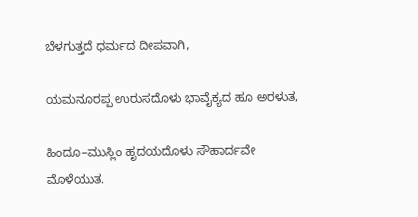ಬೆಳಗುತ್ತದೆ ಧರ್ಮದ ದೀಪವಾಗಿ,

ಯಮನೂರಪ್ಪ ಉರುಸದೊಳು ಭಾವೈಕ್ಯದ ಹೂ ಅರಳುತ,

ಹಿಂದೂ–ಮುಸ್ಲಿಂ ಹೃದಯದೊಳು ಸೌಹಾರ್ದವೇ ಮೊಳೆಯುತ.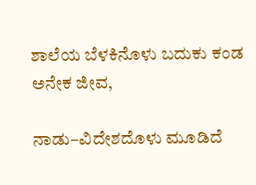ಶಾಲೆಯ ಬೆಳಕಿನೊಳು ಬದುಕು ಕಂಡ ಅನೇಕ ಜೀವ,

ನಾಡು–ವಿದೇಶದೊಳು ಮೂಡಿದೆ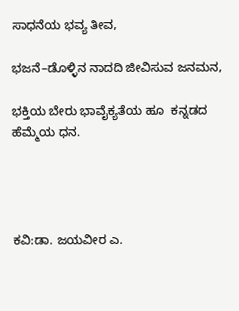ಸಾಧನೆಯ ಭವ್ಯ ತೀವ,

ಭಜನೆ–ಡೊಳ್ಳಿನ ನಾದದಿ ಜೀವಿಸುವ ಜನಮನ,

ಭಕ್ತಿಯ ಬೇರು ಭಾವೈಕ್ಯತೆಯ ಹೂ  ಕನ್ನಡದ ಹೆಮ್ಮೆಯ ಧನ.




ಕವಿ:ಡಾ. ಜಯವೀರ ಎ.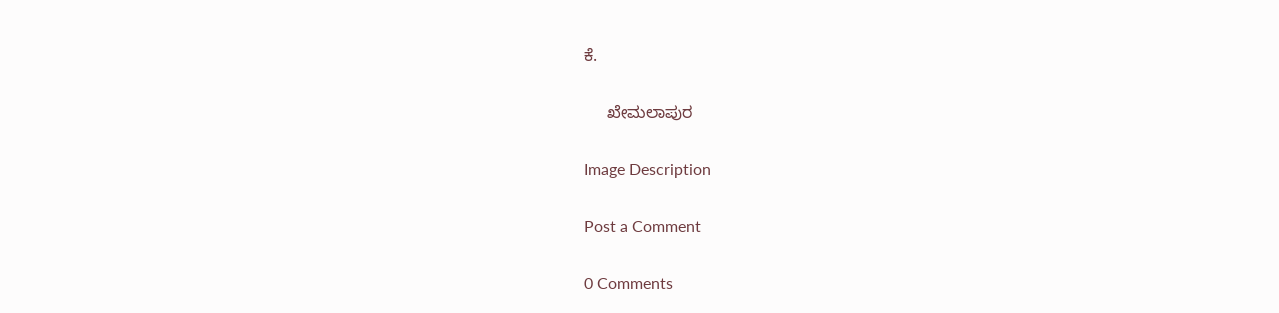ಕೆ.

     ಖೇಮಲಾಪುರ

Image Description

Post a Comment

0 Comments